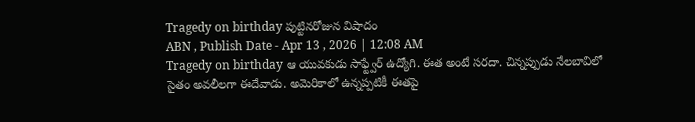Tragedy on birthday పుట్టినరోజున విషాదం
ABN , Publish Date - Apr 13 , 2026 | 12:08 AM
Tragedy on birthday ఆ యువకుడు సాఫ్ట్వేర్ ఉద్యోగి. ఈత అంటే సరదా. చిన్నప్పుడు నేలబావిలో సైతం అవలీలగా ఈదేవాడు. అమెరికాలో ఉన్నప్పటికీ ఈతపై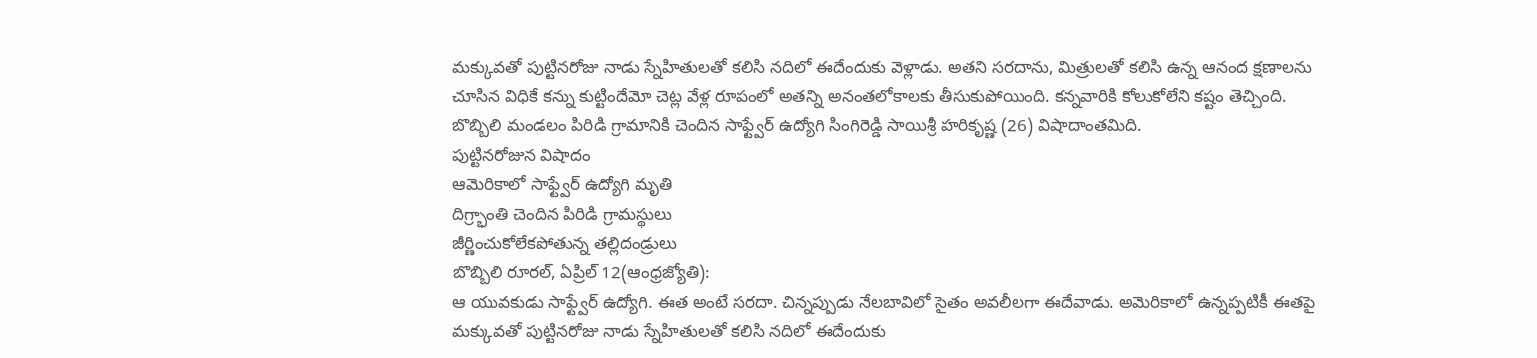మక్కువతో పుట్టినరోజు నాడు స్నేహితులతో కలిసి నదిలో ఈదేందుకు వెళ్లాడు. అతని సరదాను, మిత్రులతో కలిసి ఉన్న ఆనంద క్షణాలను చూసిన విధికే కన్ను కుట్టిందేమో చెట్ల వేళ్ల రూపంలో అతన్ని అనంతలోకాలకు తీసుకుపోయింది. కన్నవారికి కోలుకోలేని కష్టం తెచ్చింది. బొబ్బిలి మండలం పిరిడి గ్రామానికి చెందిన సాఫ్ట్వేర్ ఉద్యోగి సింగిరెడ్డి సాయిశ్రీ హరికృష్ణ (26) విషాదాంతమిది.
పుట్టినరోజున విషాదం
ఆమెరికాలో సాఫ్ట్వేర్ ఉద్యోగి మృతి
దిగ్ర్భాంతి చెందిన పిరిడి గ్రామస్థులు
జీర్ణించుకోలేకపోతున్న తల్లిదండ్రులు
బొబ్బిలి రూరల్, ఏప్రిల్ 12(ఆంధ్రజ్యోతి):
ఆ యువకుడు సాఫ్ట్వేర్ ఉద్యోగి. ఈత అంటే సరదా. చిన్నప్పుడు నేలబావిలో సైతం అవలీలగా ఈదేవాడు. అమెరికాలో ఉన్నప్పటికీ ఈతపై మక్కువతో పుట్టినరోజు నాడు స్నేహితులతో కలిసి నదిలో ఈదేందుకు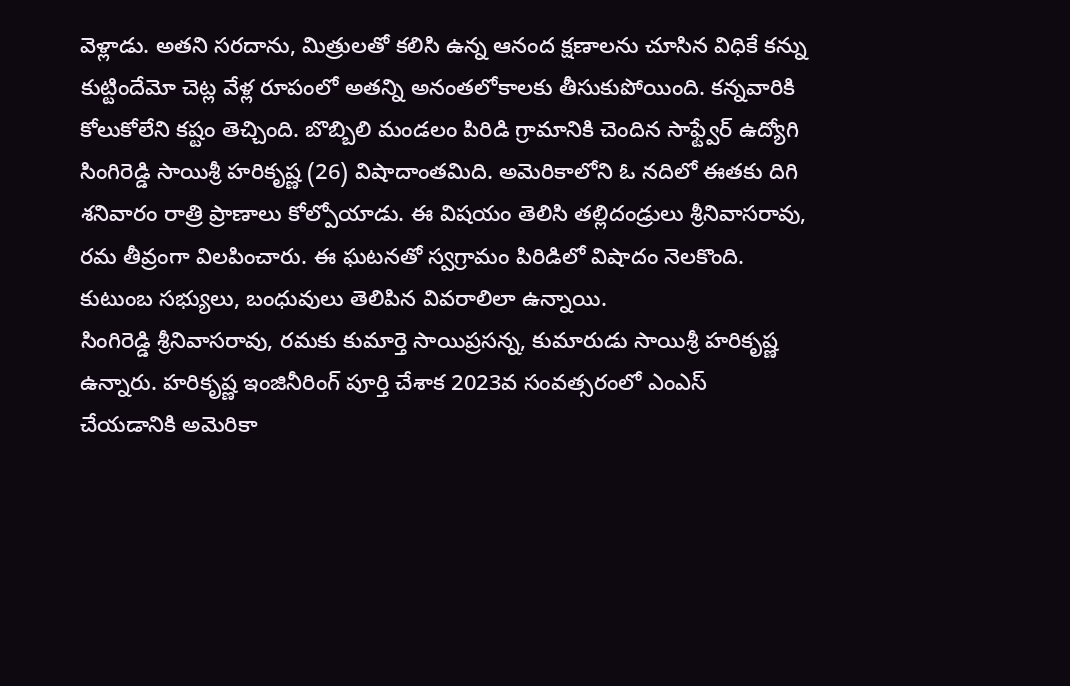వెళ్లాడు. అతని సరదాను, మిత్రులతో కలిసి ఉన్న ఆనంద క్షణాలను చూసిన విధికే కన్ను కుట్టిందేమో చెట్ల వేళ్ల రూపంలో అతన్ని అనంతలోకాలకు తీసుకుపోయింది. కన్నవారికి కోలుకోలేని కష్టం తెచ్చింది. బొబ్బిలి మండలం పిరిడి గ్రామానికి చెందిన సాఫ్ట్వేర్ ఉద్యోగి సింగిరెడ్డి సాయిశ్రీ హరికృష్ణ (26) విషాదాంతమిది. అమెరికాలోని ఓ నదిలో ఈతకు దిగి శనివారం రాత్రి ప్రాణాలు కోల్పోయాడు. ఈ విషయం తెలిసి తల్లిదండ్రులు శ్రీనివాసరావు, రమ తీవ్రంగా విలపించారు. ఈ ఘటనతో స్వగ్రామం పిరిడిలో విషాదం నెలకొంది. కుటుంబ సభ్యులు, బంధువులు తెలిపిన వివరాలిలా ఉన్నాయి.
సింగిరెడ్డి శ్రీనివాసరావు, రమకు కుమార్తె సాయిప్రసన్న, కుమారుడు సాయిశ్రీ హరికృష్ణ ఉన్నారు. హరికృష్ణ ఇంజినీరింగ్ పూర్తి చేశాక 2023వ సంవత్సరంలో ఎంఎస్ చేయడానికి అమెరికా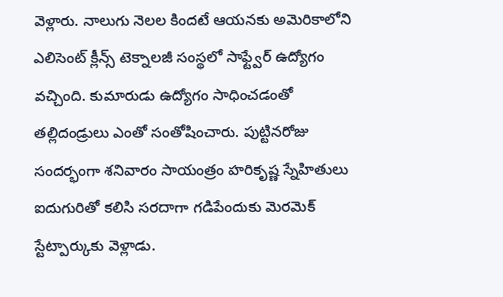వెళ్లారు. నాలుగు నెలల కిందటే ఆయనకు అమెరికాలోని ఎలిసెంట్ క్లీన్స్ టెక్నాలజీ సంస్థలో సాఫ్ట్వేర్ ఉద్యోగం వచ్చింది. కుమారుడు ఉద్యోగం సాధించడంతో తల్లిదండ్రులు ఎంతో సంతోషించారు. పుట్టినరోజు సందర్భంగా శనివారం సాయంత్రం హరికృష్ణ స్నేహితులు ఐదుగురితో కలిసి సరదాగా గడిపేందుకు మెరమెక్ స్టేట్పార్కుకు వెళ్లాడు.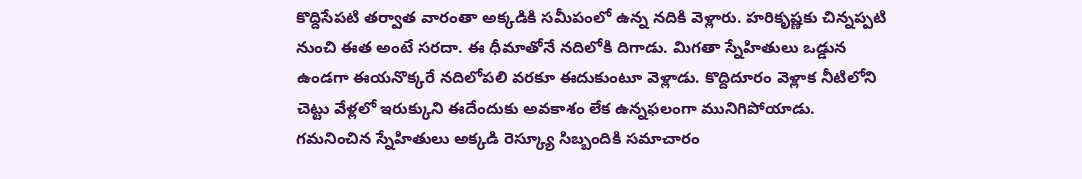కొద్దిసేపటి తర్వాత వారంతా అక్కడికి సమీపంలో ఉన్న నదికి వెళ్లారు. హరికృష్ణకు చిన్నప్పటి నుంచి ఈత అంటే సరదా. ఈ ధీమాతోనే నదిలోకి దిగాడు. మిగతా స్నేహితులు ఒడ్డున ఉండగా ఈయనొక్కరే నదిలోపలి వరకూ ఈదుకుంటూ వెళ్లాడు. కొద్దిదూరం వెళ్లాక నీటిలోని చెట్టు వేళ్లలో ఇరుక్కుని ఈదేందుకు అవకాశం లేక ఉన్నఫలంగా మునిగిపోయాడు. గమనించిన స్నేహితులు అక్కడి రెస్క్యూ సిబ్బందికి సమాచారం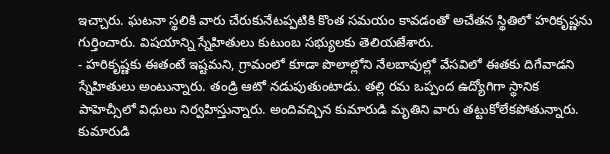ఇచ్చారు. ఘటనా స్థలికి వారు చేరుకునేటప్పటికి కొంత సమయం కావడంతో అచేతన స్థితిలో హరికృష్ణను గుర్తించారు. విషయాన్ని స్నేహితులు కుటుంబ సభ్యులకు తెలియజేశారు.
- హరికృష్ణకు ఈతంటే ఇష్టమని, గ్రామంలో కూడా పొలాల్లోని నేలబావుల్లో వేసవిలో ఈతకు దిగేవాడని స్నేహితులు అంటున్నారు. తండ్రి ఆటో నడుపుతుంటాడు. తల్లి రమ ఒప్పంద ఉద్యోగిగా స్థానిక పాహెచ్సీలో విధులు నిర్వహిస్తున్నారు. అందివచ్చిన కుమారుడి మృతిని వారు తట్టుకోలేకపోతున్నారు. కుమారుడి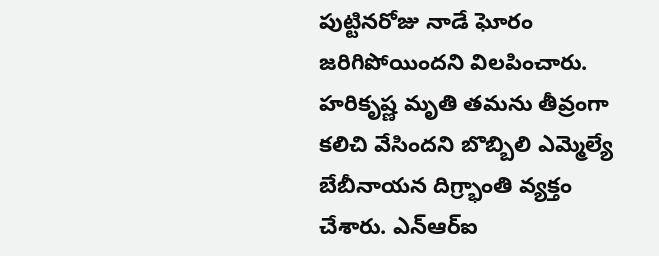పుట్టినరోజు నాడే ఘోరం జరిగిపోయిందని విలపించారు. హరికృష్ణ మృతి తమను తీవ్రంగా కలిచి వేసిందని బొబ్బిలి ఎమ్మెల్యే బేబీనాయన దిగ్ర్భాంతి వ్యక్తం చేశారు. ఎన్ఆర్ఐ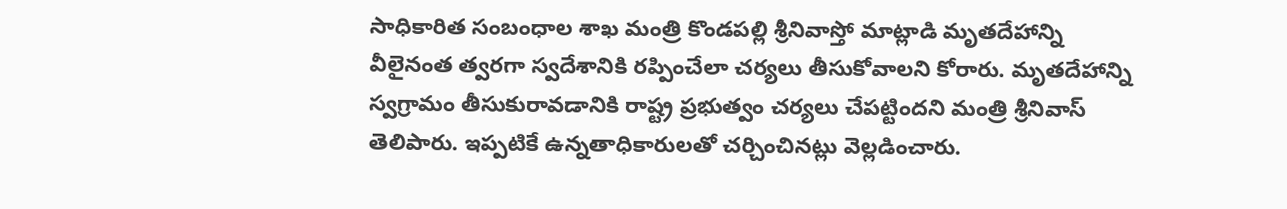సాధికారిత సంబంధాల శాఖ మంత్రి కొండపల్లి శ్రీనివాస్తో మాట్లాడి మృతదేహాన్ని వీలైనంత త్వరగా స్వదేశానికి రప్పించేలా చర్యలు తీసుకోవాలని కోరారు. మృతదేహాన్ని స్వగ్రామం తీసుకురావడానికి రాష్ట్ర ప్రభుత్వం చర్యలు చేపట్టిందని మంత్రి శ్రీనివాస్ తెలిపారు. ఇప్పటికే ఉన్నతాధికారులతో చర్చించినట్లు వెల్లడించారు.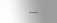---